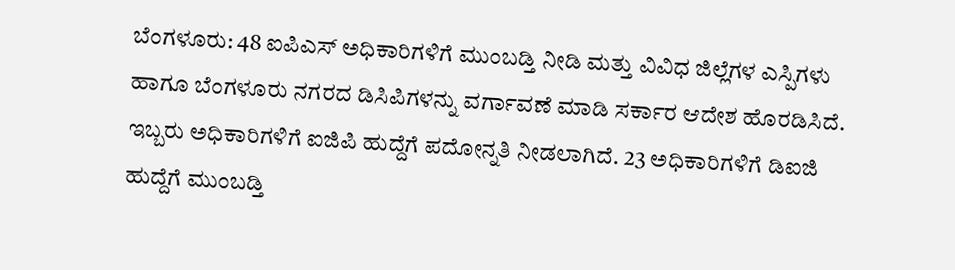ಬೆಂಗಳೂರು: 48 ಐಪಿಎಸ್ ಅಧಿಕಾರಿಗಳಿಗೆ ಮುಂಬಡ್ತಿ ನೀಡಿ ಮತ್ತು ವಿವಿಧ ಜಿಲ್ಲೆಗಳ ಎಸ್ಪಿಗಳು ಹಾಗೂ ಬೆಂಗಳೂರು ನಗರದ ಡಿಸಿಪಿಗಳನ್ನು ವರ್ಗಾವಣೆ ಮಾಡಿ ಸರ್ಕಾರ ಆದೇಶ ಹೊರಡಿಸಿದೆ.
ಇಬ್ಬರು ಅಧಿಕಾರಿಗಳಿಗೆ ಐಜಿಪಿ ಹುದ್ದೆಗೆ ಪದೋನ್ನತಿ ನೀಡಲಾಗಿದೆ. 23 ಅಧಿಕಾರಿಗಳಿಗೆ ಡಿಐಜಿ ಹುದ್ದೆಗೆ ಮುಂಬಡ್ತಿ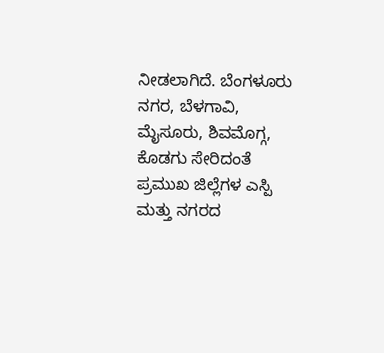ನೀಡಲಾಗಿದೆ. ಬೆಂಗಳೂರು ನಗರ, ಬೆಳಗಾವಿ, ಮೈಸೂರು, ಶಿವಮೊಗ್ಗ, ಕೊಡಗು ಸೇರಿದಂತೆ ಪ್ರಮುಖ ಜಿಲ್ಲೆಗಳ ಎಸ್ಪಿ ಮತ್ತು ನಗರದ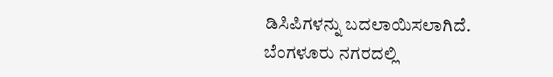ಡಿಸಿಪಿಗಳನ್ನು ಬದಲಾಯಿಸಲಾಗಿದೆ.
ಬೆಂಗಳೂರು ನಗರದಲ್ಲಿ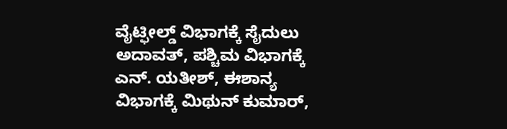ವೈಟ್ಫೀಲ್ಡ್ ವಿಭಾಗಕ್ಕೆ ಸೈದುಲು ಅದಾವತ್, ಪಶ್ಚಿಮ ವಿಭಾಗಕ್ಕೆ ಎನ್. ಯತೀಶ್, ಈಶಾನ್ಯ ವಿಭಾಗಕ್ಕೆ ಮಿಥುನ್ ಕುಮಾರ್,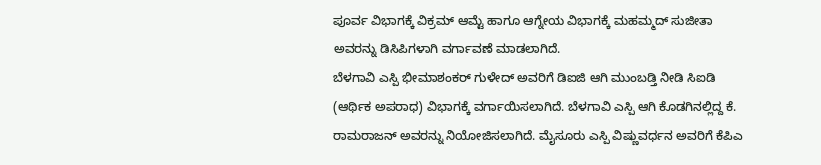ಪೂರ್ವ ವಿಭಾಗಕ್ಕೆ ವಿಕ್ರಮ್ ಆಮ್ಟೆ ಹಾಗೂ ಆಗ್ನೇಯ ವಿಭಾಗಕ್ಕೆ ಮಹಮ್ಮದ್ ಸುಜೀತಾ ಅವರನ್ನು ಡಿಸಿಪಿಗಳಾಗಿ ವರ್ಗಾವಣೆ ಮಾಡಲಾಗಿದೆ.
ಬೆಳಗಾವಿ ಎಸ್ಪಿ ಭೀಮಾಶಂಕರ್ ಗುಳೇದ್ ಅವರಿಗೆ ಡಿಐಜಿ ಆಗಿ ಮುಂಬಡ್ತಿ ನೀಡಿ ಸಿಐಡಿ (ಆರ್ಥಿಕ ಅಪರಾಧ) ವಿಭಾಗಕ್ಕೆ ವರ್ಗಾಯಿಸಲಾಗಿದೆ. ಬೆಳಗಾವಿ ಎಸ್ಪಿ ಆಗಿ ಕೊಡಗಿನಲ್ಲಿದ್ದ ಕೆ. ರಾಮರಾಜನ್ ಅವರನ್ನು ನಿಯೋಜಿಸಲಾಗಿದೆ. ಮೈಸೂರು ಎಸ್ಪಿ ವಿಷ್ಣುವರ್ಧನ ಅವರಿಗೆ ಕೆಪಿಎ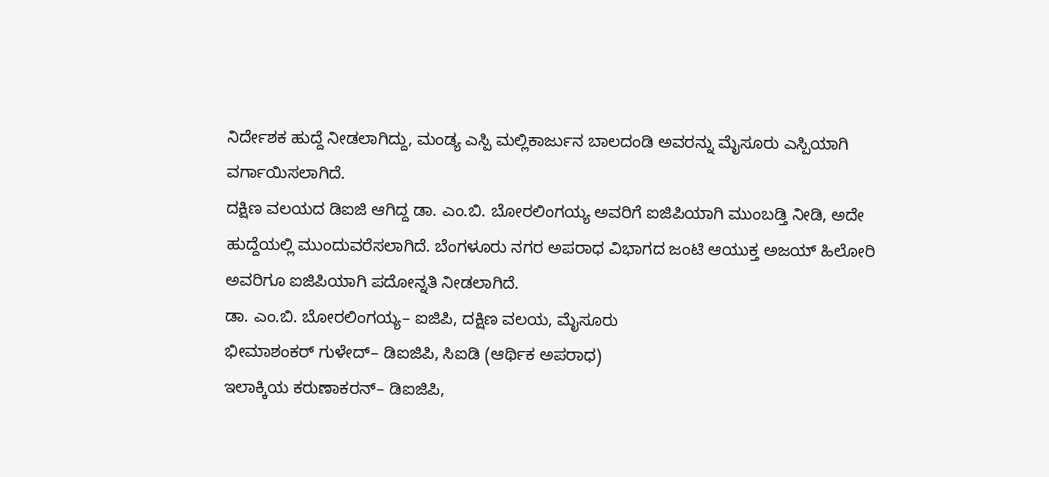ನಿರ್ದೇಶಕ ಹುದ್ದೆ ನೀಡಲಾಗಿದ್ದು, ಮಂಡ್ಯ ಎಸ್ಪಿ ಮಲ್ಲಿಕಾರ್ಜುನ ಬಾಲದಂಡಿ ಅವರನ್ನು ಮೈಸೂರು ಎಸ್ಪಿಯಾಗಿ ವರ್ಗಾಯಿಸಲಾಗಿದೆ.
ದಕ್ಷಿಣ ವಲಯದ ಡಿಐಜಿ ಆಗಿದ್ದ ಡಾ. ಎಂ.ಬಿ. ಬೋರಲಿಂಗಯ್ಯ ಅವರಿಗೆ ಐಜಿಪಿಯಾಗಿ ಮುಂಬಡ್ತಿ ನೀಡಿ, ಅದೇ ಹುದ್ದೆಯಲ್ಲಿ ಮುಂದುವರೆಸಲಾಗಿದೆ. ಬೆಂಗಳೂರು ನಗರ ಅಪರಾಧ ವಿಭಾಗದ ಜಂಟಿ ಆಯುಕ್ತ ಅಜಯ್ ಹಿಲೋರಿ ಅವರಿಗೂ ಐಜಿಪಿಯಾಗಿ ಪದೋನ್ನತಿ ನೀಡಲಾಗಿದೆ.
ಡಾ. ಎಂ.ಬಿ. ಬೋರಲಿಂಗಯ್ಯ– ಐಜಿಪಿ, ದಕ್ಷಿಣ ವಲಯ, ಮೈಸೂರು
ಭೀಮಾಶಂಕರ್ ಗುಳೇದ್– ಡಿಐಜಿಪಿ, ಸಿಐಡಿ (ಆರ್ಥಿಕ ಅಪರಾಧ)
ಇಲಾಕ್ಕಿಯ ಕರುಣಾಕರನ್– ಡಿಐಜಿಪಿ,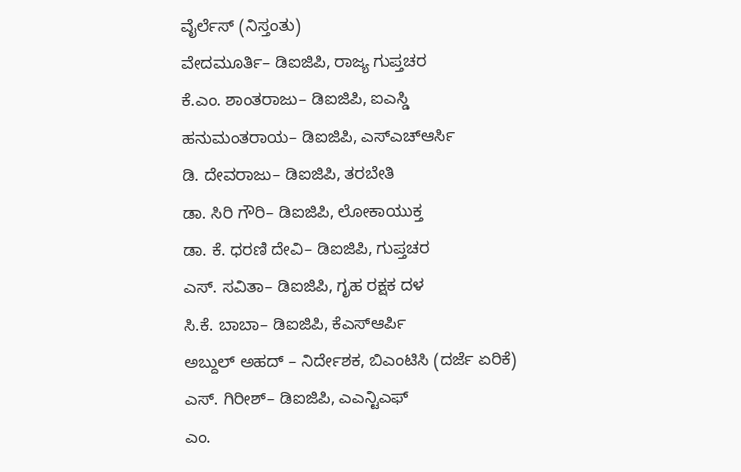ವೈರ್ಲೆಸ್ (ನಿಸ್ತಂತು)
ವೇದಮೂರ್ತಿ– ಡಿಐಜಿಪಿ, ರಾಜ್ಯ ಗುಪ್ತಚರ
ಕೆ.ಎಂ. ಶಾಂತರಾಜು– ಡಿಐಜಿಪಿ, ಐಎಸ್ಡಿ
ಹನುಮಂತರಾಯ– ಡಿಐಜಿಪಿ, ಎಸ್ಎಚ್ಆರ್ಸಿ
ಡಿ. ದೇವರಾಜು– ಡಿಐಜಿಪಿ, ತರಬೇತಿ
ಡಾ. ಸಿರಿ ಗೌರಿ– ಡಿಐಜಿಪಿ, ಲೋಕಾಯುಕ್ತ
ಡಾ. ಕೆ. ಧರಣಿ ದೇವಿ– ಡಿಐಜಿಪಿ, ಗುಪ್ತಚರ
ಎಸ್. ಸವಿತಾ– ಡಿಐಜಿಪಿ, ಗೃಹ ರಕ್ಷಕ ದಳ
ಸಿ.ಕೆ. ಬಾಬಾ– ಡಿಐಜಿಪಿ, ಕೆಎಸ್ಆರ್ಪಿ
ಅಬ್ದುಲ್ ಅಹದ್ – ನಿರ್ದೇಶಕ, ಬಿಎಂಟಿಸಿ (ದರ್ಜೆ ಏರಿಕೆ)
ಎಸ್. ಗಿರೀಶ್– ಡಿಐಜಿಪಿ, ಎಎನ್ಟಿಎಫ್
ಎಂ.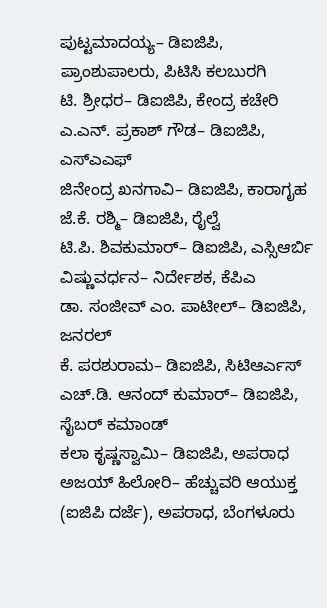ಪುಟ್ಟಮಾದಯ್ಯ– ಡಿಐಜಿಪಿ, ಪ್ರಾಂಶುಪಾಲರು, ಪಿಟಿಸಿ ಕಲಬುರಗಿ
ಟಿ. ಶ್ರೀಧರ– ಡಿಐಜಿಪಿ, ಕೇಂದ್ರ ಕಚೇರಿ
ಎ.ಎನ್. ಪ್ರಕಾಶ್ ಗೌಡ– ಡಿಐಜಿಪಿ, ಎಸ್ಎಎಫ್
ಜಿನೇಂದ್ರ ಖನಗಾವಿ– ಡಿಐಜಿಪಿ, ಕಾರಾಗೃಹ
ಜೆ.ಕೆ. ರಶ್ಮಿ– ಡಿಐಜಿಪಿ, ರೈಲ್ವೆ
ಟಿ.ಪಿ. ಶಿವಕುಮಾರ್– ಡಿಐಜಿಪಿ, ಎಸ್ಸಿಆರ್ಬಿ
ವಿಷ್ಣುವರ್ಧನ– ನಿರ್ದೇಶಕ, ಕೆಪಿಎ
ಡಾ. ಸಂಜೀವ್ ಎಂ. ಪಾಟೀಲ್– ಡಿಐಜಿಪಿ, ಜನರಲ್
ಕೆ. ಪರಶುರಾಮ– ಡಿಐಜಿಪಿ, ಸಿಟಿಆರ್ಎಸ್
ಎಚ್.ಡಿ. ಆನಂದ್ ಕುಮಾರ್– ಡಿಐಜಿಪಿ, ಸೈಬರ್ ಕಮಾಂಡ್
ಕಲಾ ಕೃಷ್ಣಸ್ವಾಮಿ– ಡಿಐಜಿಪಿ, ಅಪರಾಧ
ಅಜಯ್ ಹಿಲೋರಿ– ಹೆಚ್ಚುವರಿ ಆಯುಕ್ತ (ಐಜಿಪಿ ದರ್ಜೆ), ಅಪರಾಧ, ಬೆಂಗಳೂರು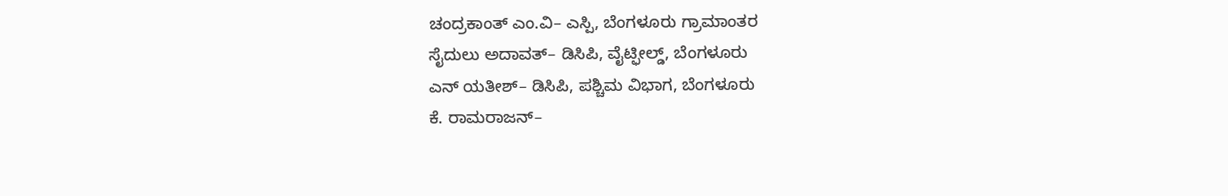ಚಂದ್ರಕಾಂತ್ ಎಂ.ವಿ– ಎಸ್ಪಿ, ಬೆಂಗಳೂರು ಗ್ರಾಮಾಂತರ
ಸೈದುಲು ಅದಾವತ್– ಡಿಸಿಪಿ, ವೈಟ್ಫೀಲ್ಡ್, ಬೆಂಗಳೂರು
ಎನ್ ಯತೀಶ್– ಡಿಸಿಪಿ, ಪಶ್ಚಿಮ ವಿಭಾಗ, ಬೆಂಗಳೂರು
ಕೆ. ರಾಮರಾಜನ್–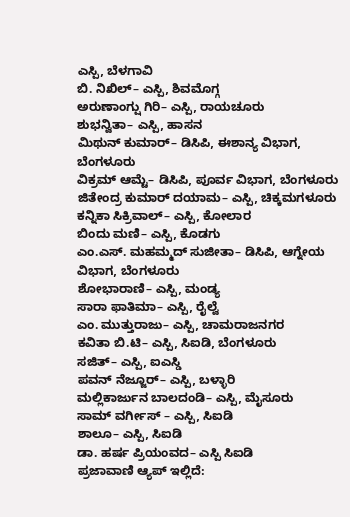ಎಸ್ಪಿ, ಬೆಳಗಾವಿ
ಬಿ. ನಿಖಿಲ್– ಎಸ್ಪಿ, ಶಿವಮೊಗ್ಗ
ಅರುಣಾಂಗ್ಷು ಗಿರಿ– ಎಸ್ಪಿ, ರಾಯಚೂರು
ಶುಭನ್ವಿತಾ– ಎಸ್ಪಿ, ಹಾಸನ
ಮಿಥುನ್ ಕುಮಾರ್– ಡಿಸಿಪಿ, ಈಶಾನ್ಯ ವಿಭಾಗ, ಬೆಂಗಳೂರು
ವಿಕ್ರಮ್ ಆಮ್ಟೆ– ಡಿಸಿಪಿ, ಪೂರ್ವ ವಿಭಾಗ, ಬೆಂಗಳೂರು
ಜಿತೇಂದ್ರ ಕುಮಾರ್ ದಯಾಮ– ಎಸ್ಪಿ, ಚಿಕ್ಕಮಗಳೂರು
ಕನ್ನಿಕಾ ಸಿಕ್ರಿವಾಲ್– ಎಸ್ಪಿ, ಕೋಲಾರ
ಬಿಂದು ಮಣಿ– ಎಸ್ಪಿ, ಕೊಡಗು
ಎಂ.ಎಸ್. ಮಹಮ್ಮದ್ ಸುಜೀತಾ– ಡಿಸಿಪಿ, ಆಗ್ನೇಯ ವಿಭಾಗ, ಬೆಂಗಳೂರು
ಶೋಭಾರಾಣಿ– ಎಸ್ಪಿ, ಮಂಡ್ಯ
ಸಾರಾ ಫಾತಿಮಾ– ಎಸ್ಪಿ, ರೈಲ್ವೆ
ಎಂ. ಮುತ್ತುರಾಜು– ಎಸ್ಪಿ, ಚಾಮರಾಜನಗರ
ಕವಿತಾ ಬಿ.ಟಿ– ಎಸ್ಪಿ, ಸಿಐಡಿ, ಬೆಂಗಳೂರು
ಸಜಿತ್– ಎಸ್ಪಿ, ಐಎಸ್ಡಿ
ಪವನ್ ನೆಜ್ಜೂರ್– ಎಸ್ಪಿ, ಬಳ್ಳಾರಿ
ಮಲ್ಲಿಕಾರ್ಜುನ ಬಾಲದಂಡಿ– ಎಸ್ಪಿ, ಮೈಸೂರು
ಸಾಮ್ ವರ್ಗೀಸ್ – ಎಸ್ಪಿ, ಸಿಐಡಿ
ಶಾಲೂ– ಎಸ್ಪಿ, ಸಿಐಡಿ
ಡಾ. ಹರ್ಷ ಪ್ರಿಯಂವದ– ಎಸ್ಪಿ ಸಿಐಡಿ
ಪ್ರಜಾವಾಣಿ ಆ್ಯಪ್ ಇಲ್ಲಿದೆ: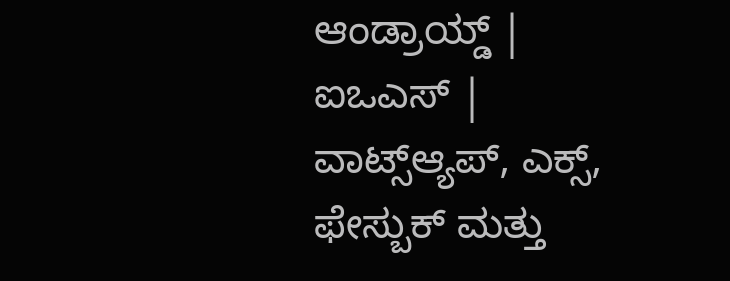ಆಂಡ್ರಾಯ್ಡ್ | ಐಒಎಸ್ | ವಾಟ್ಸ್ಆ್ಯಪ್, ಎಕ್ಸ್, ಫೇಸ್ಬುಕ್ ಮತ್ತು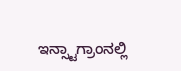ಇನ್ಸ್ಟಾಗ್ರಾಂನಲ್ಲಿ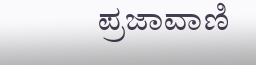ಪ್ರಜಾವಾಣಿ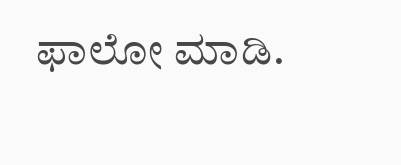ಫಾಲೋ ಮಾಡಿ.